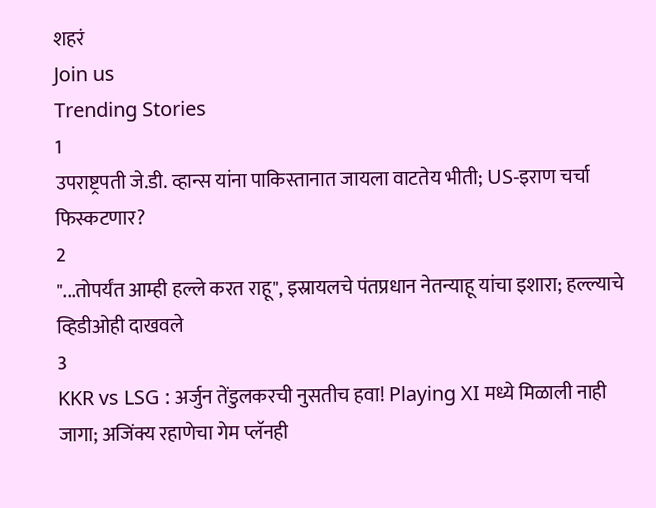शहरं
Join us
Trending Stories
1
उपराष्ट्रपती जे.डी. व्हान्स यांना पाकिस्तानात जायला वाटतेय भीती; US-इराण चर्चा फिस्कटणार?
2
"...तोपर्यंत आम्ही हल्ले करत राहू", इस्रायलचे पंतप्रधान नेतन्याहू यांचा इशारा; हल्ल्याचे व्हिडीओही दाखवले
3
KKR vs LSG : अर्जुन तेंडुलकरची नुसतीच हवा! Playing XI मध्ये मिळाली नाही जागा; अजिंक्य रहाणेचा गेम प्लॅनही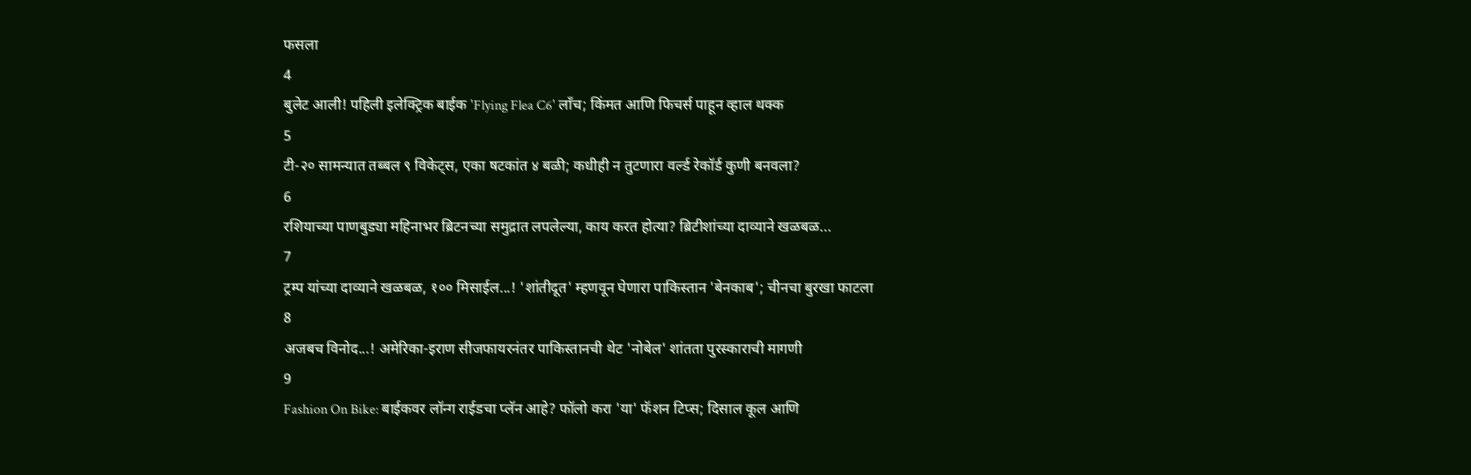फसला
4
बुलेट आली! पहिली इलेक्ट्रिक बाईक 'Flying Flea C6' लाँच; किंमत आणि फिचर्स पाहून व्हाल थक्क
5
टी-२० सामन्यात तब्बल ९ विकेट्स, एका षटकांत ४ बळी; कधीही न तुटणारा वर्ल्ड रेकॉर्ड कुणी बनवला?
6
रशियाच्या पाणबुड्या महिनाभर ब्रिटनच्या समुद्रात लपलेल्या, काय करत होत्या? ब्रिटीशांच्या दाव्याने खळबळ...
7
ट्रम्प यांच्या दाव्याने खळबळ, १०० मिसाईल...! 'शांतीदूत' म्हणवून घेणारा पाकिस्तान 'बेनकाब'; चीनचा बुरखा फाटला
8
अजबच विनोद...! अमेरिका-इराण सीजफायरनंतर पाकिस्तानची थेट 'नोबेल' शांतता पुरस्काराची मागणी
9
Fashion On Bike: बाईकवर लॉन्ग राईडचा प्लॅन आहे? फॉलो करा 'या' फॅशन टिप्स; दिसाल कूल आणि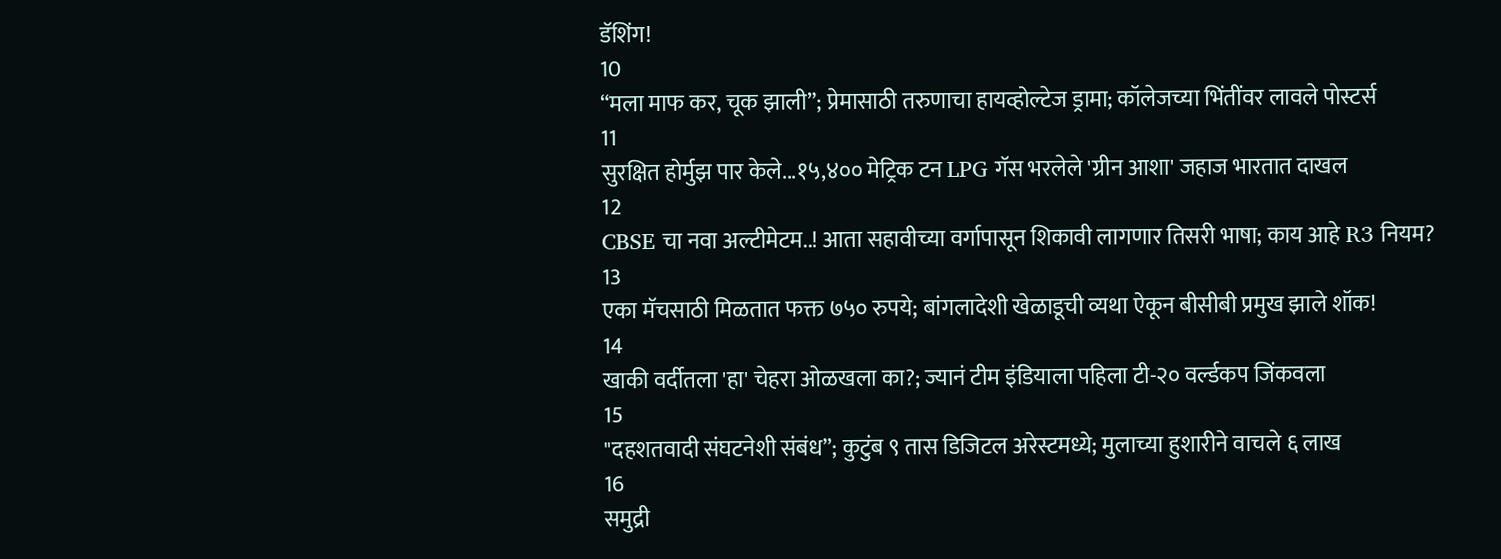डॅशिंग!
10
“मला माफ कर, चूक झाली”; प्रेमासाठी तरुणाचा हायव्होल्टेज ड्रामा; कॉलेजच्या भिंतींवर लावले पोस्टर्स
11
सुरक्षित होर्मुझ पार केले...१५,४०० मेट्रिक टन LPG गॅस भरलेले 'ग्रीन आशा' जहाज भारतात दाखल
12
CBSE चा नवा अल्टीमेटम..! आता सहावीच्या वर्गापासून शिकावी लागणार तिसरी भाषा; काय आहे R3 नियम?
13
एका मॅचसाठी मिळतात फक्त ७५० रुपये; बांगलादेशी खेळाडूची व्यथा ऐकून बीसीबी प्रमुख झाले शॉक!
14
खाकी वर्दीतला 'हा' चेहरा ओळखला का?; ज्यानं टीम इंडियाला पहिला टी-२० वर्ल्डकप जिंकवला
15
"दहशतवादी संघटनेशी संबंध”; कुटुंब ९ तास डिजिटल अरेस्टमध्ये; मुलाच्या हुशारीने वाचले ६ लाख
16
समुद्री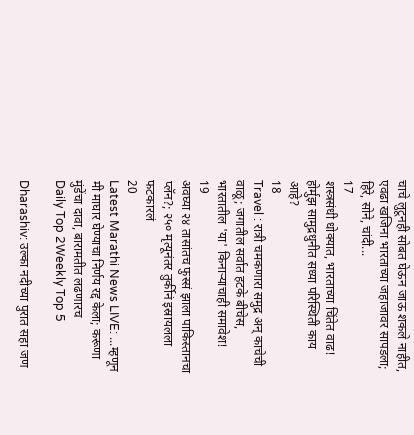चाचे लुटूनही सोबत घेऊन जाऊ शकले नाहीत, एवढा खजिना भारताच्या जहाजावर सापडला; हिरे, सोने, चांदी...
17
शस्त्रसंधी धोक्यात, भारताच्या चिंतेत वाढ! होर्मुझ सामुद्रधुनीत सध्या परिस्थिती काय आहे?
18
Travel : रात्री चमकणारा समुद्र अन् काचेची वाळू; जगातील सर्वात हटके बीचेस, भारतातील 'या' किनाऱ्याचाही समावेश!
19
अवघ्या २४ तासांतच फुस्सं झाला पाकिस्तानचा प्लॅन?; २५० मृत्यूनंतर तुर्कीनं इस्रायलला फटकारलं
20
Latest Marathi News LIVE: ...म्हणून मी माघार घेण्याचा निर्णय रद्द केला; करूणा मुंडेंचा दावा, बारामतीत लढणारच
Daily Top 2Weekly Top 5

Dharashiv: उल्का नदीच्या पुरात सहा जण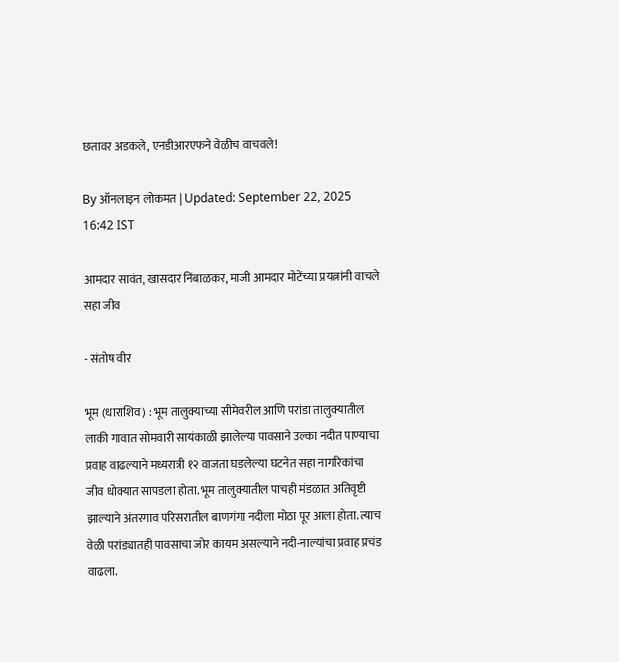छतावर अडकले, एनडीआरएफने वेळीच वाचवले!

By ऑनलाइन लोकमत | Updated: September 22, 2025 16:42 IST

आमदार सावंत, खासदार निंबाळकर, माजी आमदार मोटेंच्या प्रयत्नांनी वाचले सहा जीव

- संतोष वीर

भूम (धाराशिव) : भूम तालुक्याच्या सीमेवरील आणि परांडा तालुक्यातील लाकी गावात सोमवारी सायंकाळी झालेल्या पावसाने उल्का नदीत पाण्याचा प्रवाह वाढल्याने मध्यरात्री १२ वाजता घडलेल्या घटनेत सहा नागरिकांचा जीव धोक्यात सापडला होता. भूम तालुक्यातील पाचही मंडळात अतिवृष्टी झाल्याने अंतरगाव परिसरातील बाणगंगा नदीला मोठा पूर आला होता. त्याच वेळी परांड्यातही पावसाचा जोर कायम असल्याने नदी-नाल्यांचा प्रवाह प्रचंड वाढला.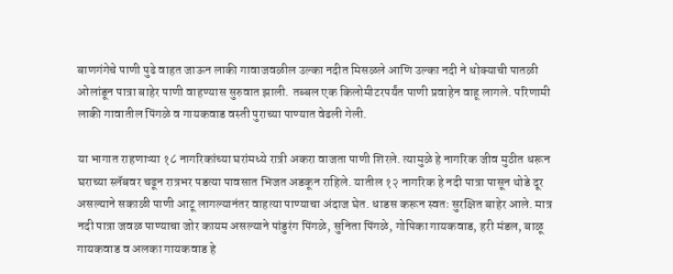बाणगंगेचे पाणी पुढे वाहत जाऊन लाकी गावाजवळील उल्का नदीत मिसळले आणि उल्का नदी ने धोक्याची पातळी ओलांडून पात्रा बाहेर पाणी वाहण्यास सुरुवात झाली. तब्बल एक किलोमीटरपर्यंत पाणी प्रवाहेन वाहू लागले. परिणामी लाकी गावातील पिंगळे व गायकवाड वस्ती पुराच्या पाण्यात वेढली गेली.

या भागात राहणाऱ्या १८ नागरिकांच्या घरांमध्ये रात्री अकरा वाजता पाणी शिरले. त्यामुळे हे नागरिक जीव मुठीत धरून घराच्या स्लॅबवर चढून रात्रभर पडत्या पावसात भिजत अडकून राहिले. यातील १२ नागरिक हे नदी पात्रा पासून थोडे दूर असल्याने सकाळी पाणी आटू लागल्यानंतर वाहत्या पाण्याचा अंदाज घेत. धाडस करून स्वतः सुरक्षित बाहेर आले. मात्र नदी पात्रा जवळ पाण्याचा जोर कायम असल्याने पांडुरंग पिंगळे, सुनिता पिंगळे, गोपिका गायकवाड, हरी मंडल, बाळू गायकवाड व अलका गायकवाड हे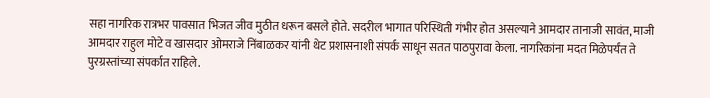सहा नागरिक रात्रभर पावसात भिजत जीव मुठीत धरून बसले होते. सदरील भागात परिस्थिती गंभीर होत असल्याने आमदार तानाजी सावंत, माजी आमदार राहुल मोटे व खासदार ओमराजे निंबाळकर यांनी थेट प्रशासनाशी संपर्क साधून सतत पाठपुरावा केला. नागरिकांना मदत मिळेपर्यंत ते पुरग्रस्तांच्या संपर्कात राहिले.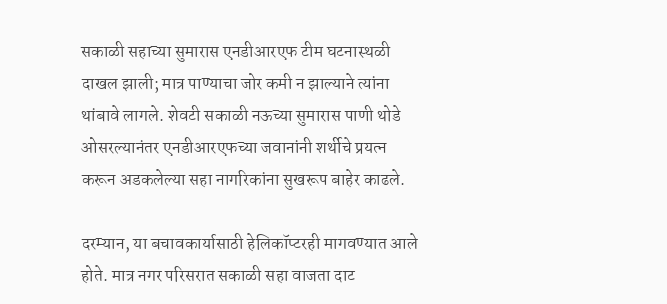सकाळी सहाच्या सुमारास एनडीआरएफ टीम घटनास्थळी दाखल झाली; मात्र पाण्याचा जोर कमी न झाल्याने त्यांना थांबावे लागले. शेवटी सकाळी नऊच्या सुमारास पाणी थोडे ओसरल्यानंतर एनडीआरएफच्या जवानांनी शर्थीचे प्रयत्न करून अडकलेल्या सहा नागरिकांना सुखरूप बाहेर काढले.

दरम्यान, या बचावकार्यासाठी हेलिकॉप्टरही मागवण्यात आले होते. मात्र नगर परिसरात सकाळी सहा वाजता दाट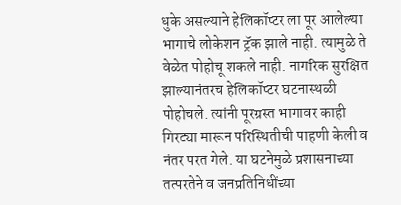धुके असल्याने हेलिकॉप्टर ला पूर आलेल्या भागाचे लोकेशन ट्रॅक झाले नाही. त्यामुळे ते वेळेत पोहोचू शकले नाही. नागरिक सुरक्षित झाल्यानंतरच हेलिकॉप्टर घटनास्थळी पोहोचले. त्यांनी पूरग्रस्त भागावर काही गिरट्या मारून परिस्थितीची पाहणी केली व नंतर परत गेले. या घटनेमुळे प्रशासनाच्या तत्परतेने व जनप्रतिनिधींच्या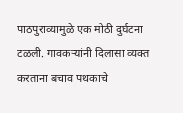पाठपुराव्यामुळे एक मोठी दुर्घटना टळली. गावकऱ्यांनी दिलासा व्यक्त करताना बचाव पथकाचे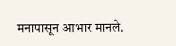मनापासून आभार मानले.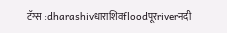टॅग्स :dharashivधाराशिवfloodपूरriverनदी